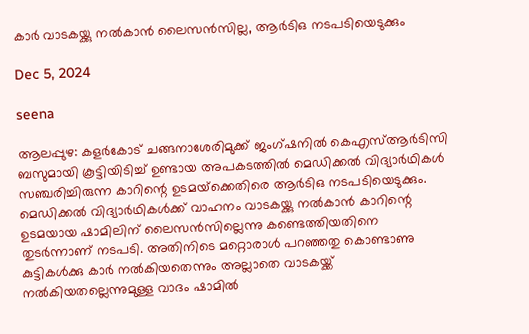കാര്‍ വാടകയ്ക്കു നല്‍കാന്‍ ലൈസന്‍സില്ല, ആര്‍ടിഒ നടപടിയെടുക്കും

Dec 5, 2024

seena

ആലപ്പുഴ: കളര്‍കോട് ചങ്ങനാശേരിമുക്ക് ജംഗ്ഷനില്‍ കെഎസ്ആര്‍ടിസി ബസുമായി കൂട്ടിയിടിച്ച് ഉണ്ടായ അപകടത്തില്‍ മെഡിക്കല്‍ വിദ്യാര്‍ഥികള്‍ സഞ്ചരിച്ചിരുന്ന കാറിന്റെ ഉടമയ്‌ക്കെതിരെ ആര്‍ടിഒ നടപടിയെടുക്കും. മെഡിക്കല്‍ വിദ്യാര്‍ഥികള്‍ക്ക് വാഹനം വാടകയ്ക്കു നല്‍കാന്‍ കാറിന്റെ ഉടമയായ ഷാമിലിന് ലൈസന്‍സില്ലെന്നു കണ്ടെത്തിയതിനെ തുടര്‍ന്നാണ് നടപടി. അതിനിടെ മറ്റൊരാള്‍ പറഞ്ഞതു കൊണ്ടാണു കുട്ടികള്‍ക്കു കാര്‍ നല്‍കിയതെന്നും അല്ലാതെ വാടകയ്ക്ക് നല്‍കിയതല്ലെന്നുമുള്ള വാദം ഷാമില്‍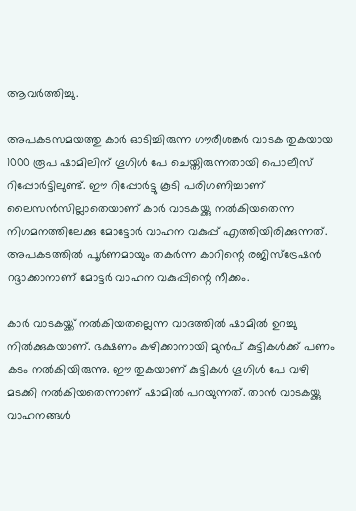ആവര്‍ത്തിച്ചു.

അപകടസമയത്തു കാര്‍ ഓടിച്ചിരുന്ന ഗൗരീശങ്കര്‍ വാടക തുകയായ 1000 രൂപ ഷാമിലിന് ഗൂഗിള്‍ പേ ചെയ്തിരുന്നതായി പൊലീസ് റിപ്പോര്‍ട്ടിലുണ്ട്. ഈ റിപ്പോര്‍ട്ടു കൂടി പരിഗണിച്ചാണ് ലൈസന്‍സില്ലാതെയാണ് കാര്‍ വാടകയ്ക്കു നല്‍കിയതെന്ന നിഗമനത്തിലേക്കു മോട്ടോര്‍ വാഹന വകുപ്പ് എത്തിയിരിക്കുന്നത്. അപകടത്തില്‍ പൂര്‍ണമായും തകര്‍ന്ന കാറിന്റെ രജിസ്‌ട്രേഷന്‍ റദ്ദാക്കാനാണ് മോട്ടര്‍ വാഹന വകുപ്പിന്റെ നീക്കം.

കാര്‍ വാടകയ്ക്ക് നല്‍കിയതല്ലെന്ന വാദത്തില്‍ ഷാമില്‍ ഉറച്ചു നില്‍ക്കുകയാണ്. ഭക്ഷണം കഴിക്കാനായി മുന്‍പ് കുട്ടികള്‍ക്ക് പണം കടം നല്‍കിയിരുന്നു. ഈ തുകയാണ് കുട്ടികള്‍ ഗൂഗിള്‍ പേ വഴി മടക്കി നല്‍കിയതെന്നാണ് ഷാമില്‍ പറയുന്നത്. താന്‍ വാടകയ്ക്കു വാഹനങ്ങള്‍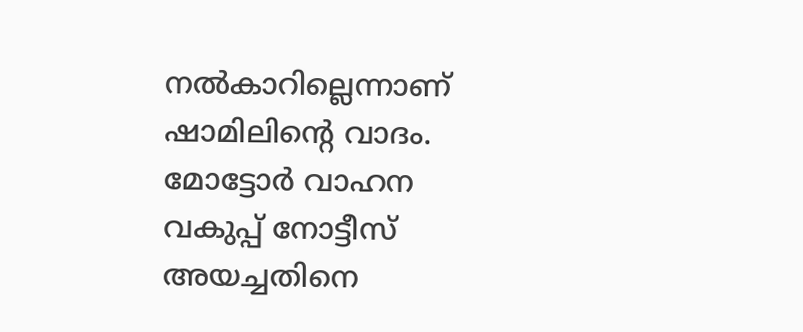നല്‍കാറില്ലെന്നാണ് ഷാമിലിന്റെ വാദം. മോട്ടോർ വാഹന വകുപ്പ് നോട്ടീസ് അയച്ചതിനെ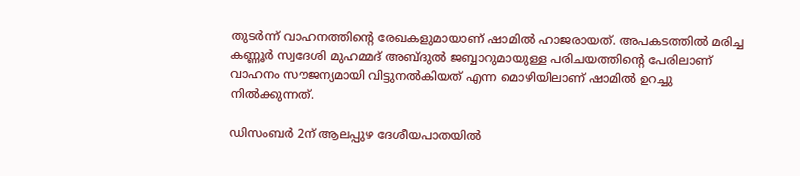തുടർന്ന്‌ വാഹനത്തിന്റെ രേഖകളുമായാണ് ഷാമിൽ ഹാജരായത്. അപകടത്തിൽ മരിച്ച കണ്ണൂർ സ്വദേശി മുഹമ്മദ് അബ്ദുൽ ജബ്ബാറുമായുള്ള പരിചയത്തിന്റെ പേരിലാണ്‌ വാഹനം സൗജന്യമായി വിട്ടുനൽകിയത് എന്ന മൊഴിയിലാണ് ഷാമിൽ ഉറച്ചു നിൽക്കുന്നത്.

ഡിസംബര്‍ 2ന് ആലപ്പുഴ ദേശീയപാതയില്‍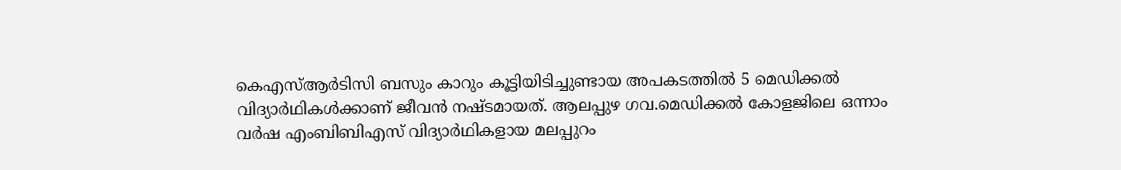കെഎസ്ആര്‍ടിസി ബസും കാറും കൂട്ടിയിടിച്ചുണ്ടായ അപകടത്തില്‍ 5 മെഡിക്കല്‍ വിദ്യാര്‍ഥികള്‍ക്കാണ് ജീവന്‍ നഷ്ടമായത്. ആലപ്പുഴ ഗവ.മെഡിക്കല്‍ കോളജിലെ ഒന്നാം വര്‍ഷ എംബിബിഎസ് വിദ്യാര്‍ഥികളായ മലപ്പുറം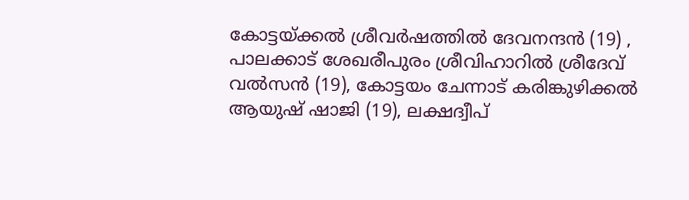കോട്ടയ്ക്കല്‍ ശ്രീവര്‍ഷത്തില്‍ ദേവനന്ദന്‍ (19) , പാലക്കാട് ശേഖരീപുരം ശ്രീവിഹാറില്‍ ശ്രീദേവ് വല്‍സന്‍ (19), കോട്ടയം ചേന്നാട് കരിങ്കുഴിക്കല്‍ ആയുഷ് ഷാജി (19), ലക്ഷദ്വീപ്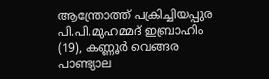ആന്ത്രോത്ത് പക്രിച്ചിയപ്പുര പി.പി.മുഹമ്മദ് ഇബ്രാഹിം (19), കണ്ണൂര്‍ വെങ്ങര പാണ്ട്യാല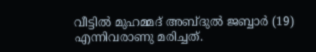വീട്ടില്‍ മുഹമ്മദ് അബ്ദുല്‍ ജബ്ബാര്‍ (19) എന്നിവരാണു മരിച്ചത്.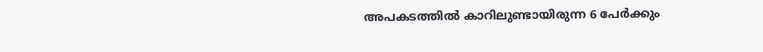അപകടത്തില്‍ കാറിലുണ്ടായിരുന്ന 6 പേര്‍ക്കും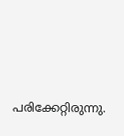പരിക്കേറ്റിരുന്നു.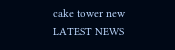cake tower new
LATEST NEWS